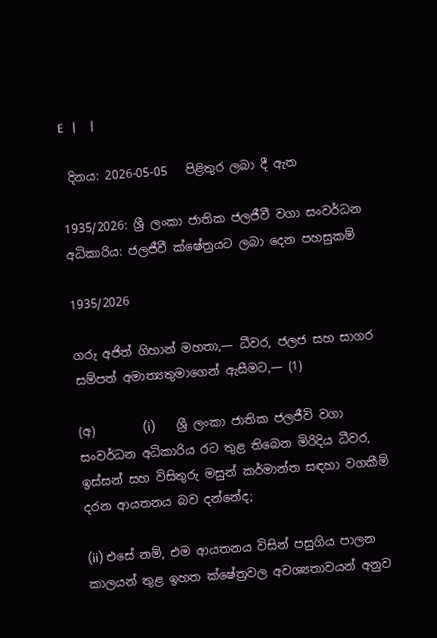E   |     |

 දිනය: 2026-05-05   පිළිතුර ලබා දී ඇත

1935/2026: ශ්‍රී ලංකා ජාතික ජලජීවී වගා සංවර්ධන අධිකාරිය: ජලජීවී ක්ෂේත්‍රයට ලබා දෙන පහසුකම්

1935/2026

ගරු අජිත් ගිහාන් මහතා,— ධීවර, ජලජ සහ සාගර සම්පත් අමාත්‍යතුමාගෙන් ඇසීමට,— (1)

(අ)        (i)       ශ්‍රී ලංකා ජාතික ජලජීවි වගා සංවර්ධන අධිකාරිය රට තුළ තිබෙන මිරිදිය ධීවර, ඉස්සන් සහ විසිතුරු මසුන් කර්මාන්ත සඳහා වගකීම් දරන ආයතනය බව දන්නේද;

(ii) එසේ නම්, එම ආයතනය විසින් පසුගිය පාලන කාලයන් තුළ ඉහත ක්ෂේත්‍රවල අවශ්‍යතාවයන් අනුව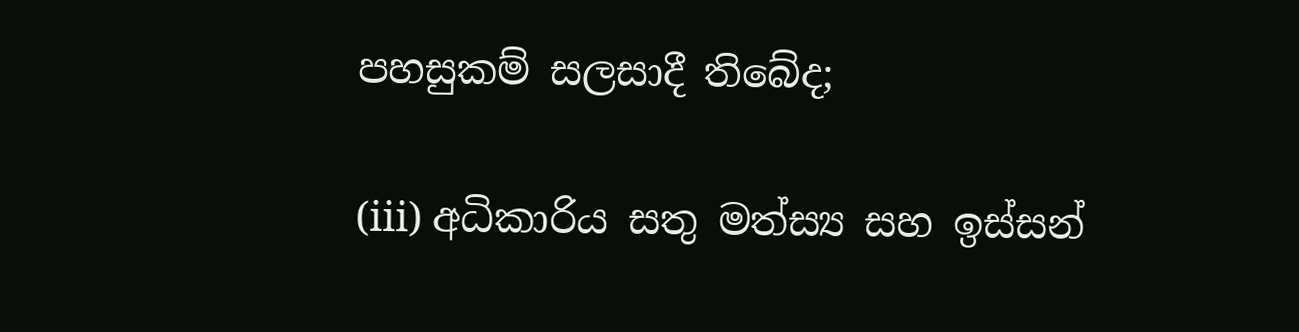පහසුකම් සලසාදී තිබේද;

(iii) අධිකාරිය සතු මත්ස්‍ය සහ ඉස්සන්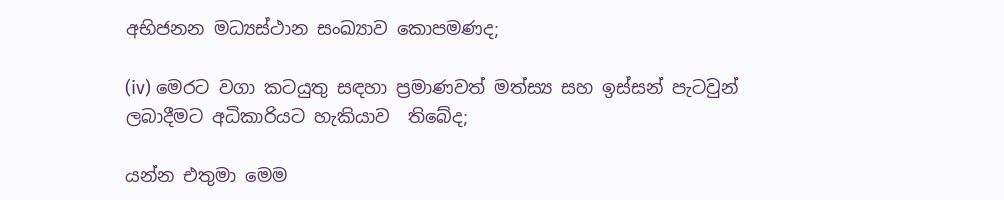අභිජනන මධ්‍යස්ථාන සංඛ්‍යාව කොපමණද;

(iv) මෙරට වගා කටයුතු සඳහා ප්‍රමාණවත් මත්ස්‍ය සහ ඉස්සන් පැටවුන්   ලබාදීමට අධිකාරියට හැකියාව  තිබේද;

යන්න එතුමා මෙම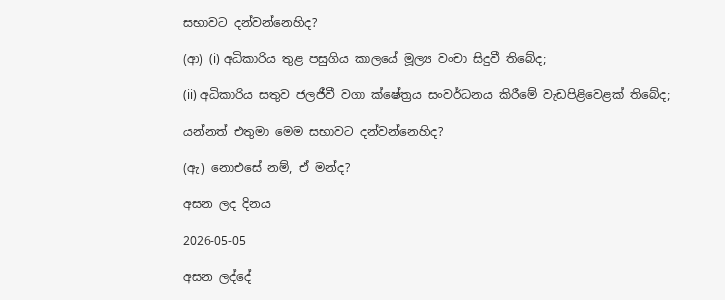සභාවට දන්වන්නෙහිද?

(ආ) (i) අධිකාරිය තුළ පසුගිය කාලයේ මූල්‍ය වංචා සිදුවී තිබේද;

(ii) අධිකාරිය සතුව ජලජීවී වගා ක්ෂේත්‍රය සංවර්ධනය කිරීමේ වැඩපිළිවෙළක් තිබේද;

යන්නත් එතුමා මෙම සභාවට දන්වන්නෙහිද?

(ඇ) නොඑසේ නම්, ඒ මන්ද?

අසන ලද දිනය

2026-05-05

අසන ලද්දේ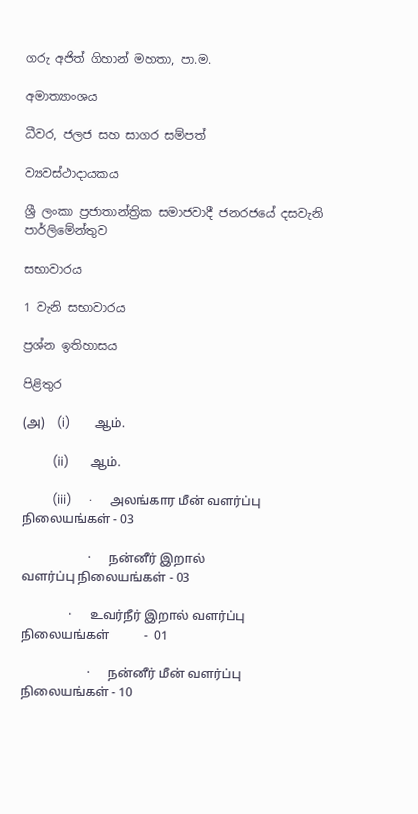ගරු අජිත් ගිහාන් මහතා, පා.ම.

අමාත්‍යාංශය

ධීවර, ජලජ සහ සාගර සම්පත්

ව්‍යවස්ථාදායකය

ශ්‍රී ලංකා ප්‍රජාතාන්ත්‍රික සමාජවාදී ජනරජයේ දසවැනි පාර්ලිමේන්තුව

සභාවාරය

1 වැනි සභාවාරය

ප්‍රශ්න ඉතිහාසය

පිළිතුර

(அ)    (i)        ஆம்.

          (ii)       ஆம்.

          (iii)      ·      அலங்கார மீன் வளர்ப்பு நிலையங்கள் - 03

                     ·      நன்னீர் இறால் வளர்ப்பு நிலையங்கள் - 03

               ·      உவர்நீர் இறால் வளர்ப்பு நிலையங்கள்           -  01

                     ·      நன்னீர் மீன் வளர்ப்பு நிலையங்கள் - 10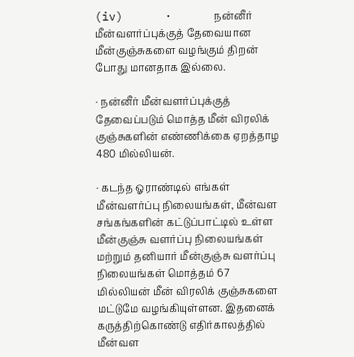(iv)      ·      நன்னீர் மீன்வளர்ப்புக்குத் தேவையான மீன்குஞ்சுகளை வழங்கும் திறன் போது மானதாக இல்லை.

· நன்னீர் மீன்வளர்ப்புக்குத் தேவைப்படும் மொத்த மீன் விரலிக் குஞ்சுகளின் எண்ணிக்கை ஏறத்தாழ 480 மில்லியன்.

· கடந்த ஓராண்டில் எங்கள் மீன்வளர்ப்பு நிலையங்கள், மீன்வள சங்கங்களின் கட்டுப்பாட்டில் உள்ள மீன்குஞ்சு வளர்ப்பு நிலையங்கள் மற்றும் தனியார் மீன்குஞ்சு வளர்ப்பு  நிலையங்கள் மொத்தம் 67 மில்லியன் மீன் விரலிக் குஞ்சுகளை மட்டுமே வழங்கியுள்ளன. இதனைக் கருத்திற்கொண்டு எதிர்காலத்தில் மீன்வள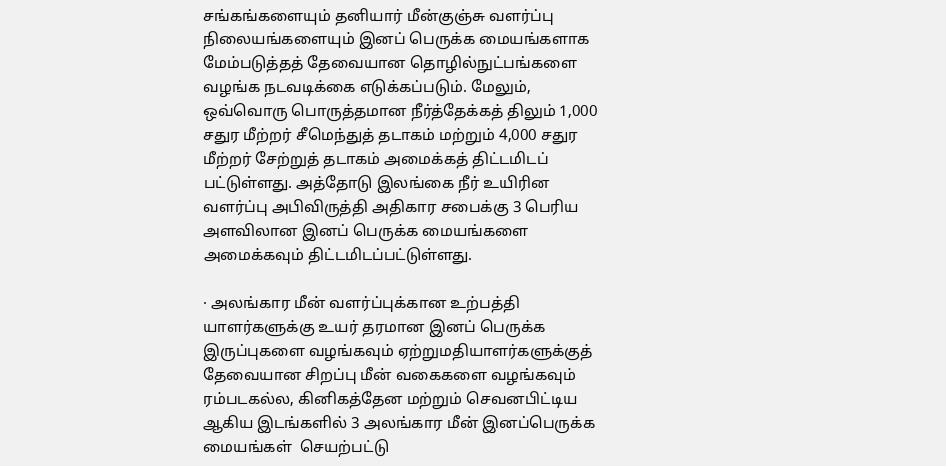சங்கங்களையும் தனியார் மீன்குஞ்சு வளர்ப்பு நிலையங்களையும் இனப் பெருக்க மையங்களாக மேம்படுத்தத் தேவையான தொழில்நுட்பங்களை வழங்க நடவடிக்கை எடுக்கப்படும். மேலும், ஒவ்வொரு பொருத்தமான நீர்த்தேக்கத் திலும் 1,000 சதுர மீற்றர் சீமெந்துத் தடாகம் மற்றும் 4,000 சதுர மீற்றர் சேற்றுத் தடாகம் அமைக்கத் திட்டமிடப் பட்டுள்ளது. அத்தோடு இலங்கை நீர் உயிரின வளர்ப்பு அபிவிருத்தி அதிகார சபைக்கு 3 பெரிய அளவிலான இனப் பெருக்க மையங்களை அமைக்கவும் திட்டமிடப்பட்டுள்ளது.

· அலங்கார மீன் வளர்ப்புக்கான உற்பத்தி யாளர்களுக்கு உயர் தரமான இனப் பெருக்க இருப்புகளை வழங்கவும் ஏற்றுமதியாளர்களுக்குத் தேவையான சிறப்பு மீன் வகைகளை வழங்கவும் ரம்படகல்ல, கினிகத்தேன மற்றும் செவனபிட்டிய ஆகிய இடங்களில் 3 அலங்கார மீன் இனப்பெருக்க மையங்கள்  செயற்பட்டு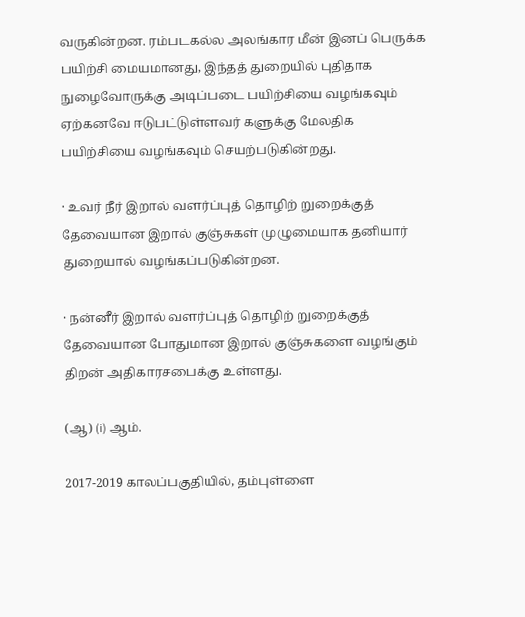வருகின்றன. ரம்படகல்ல அலங்கார மீன் இனப் பெருக்க பயிற்சி மையமானது, இந்தத் துறையில் புதிதாக நுழைவோருக்கு அடிப்படை பயிற்சியை வழங்கவும் ஏற்கனவே ஈடுபட்டுள்ளவர் களுக்கு மேலதிக பயிற்சியை வழங்கவும் செயற்படுகின்றது.

· உவர் நீர் இறால் வளர்ப்புத் தொழிற் றுறைக்குத் தேவையான இறால் குஞ்சுகள் முழுமையாக தனியார் துறையால் வழங்கப்படுகின்றன.

· நன்னீர் இறால் வளர்ப்புத் தொழிற் றுறைக்குத் தேவையான போதுமான இறால் குஞ்சுகளை வழங்கும் திறன் அதிகாரசபைக்கு உள்ளது.

(ஆ) (i) ஆம்.

2017-2019 காலப்பகுதியில், தம்புள்ளை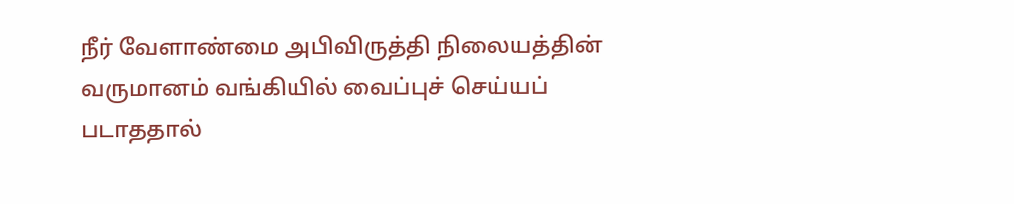நீர் வேளாண்மை அபிவிருத்தி நிலையத்தின் வருமானம் வங்கியில் வைப்புச் செய்யப் படாததால்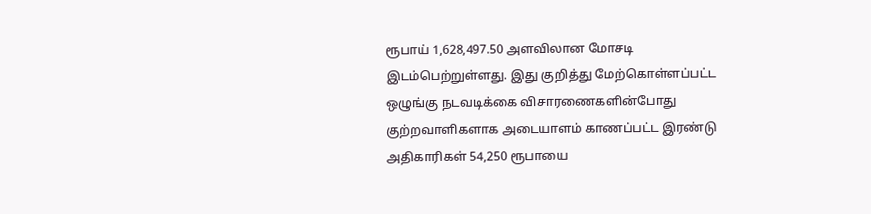ரூபாய் 1,628,497.50 அளவிலான மோசடி இடம்பெற்றுள்ளது. இது குறித்து மேற்கொள்ளப்பட்ட ஒழுங்கு நடவடிக்கை விசாரணைகளின்போது குற்றவாளிகளாக அடையாளம் காணப்பட்ட இரண்டு அதிகாரிகள் 54,250 ரூபாயை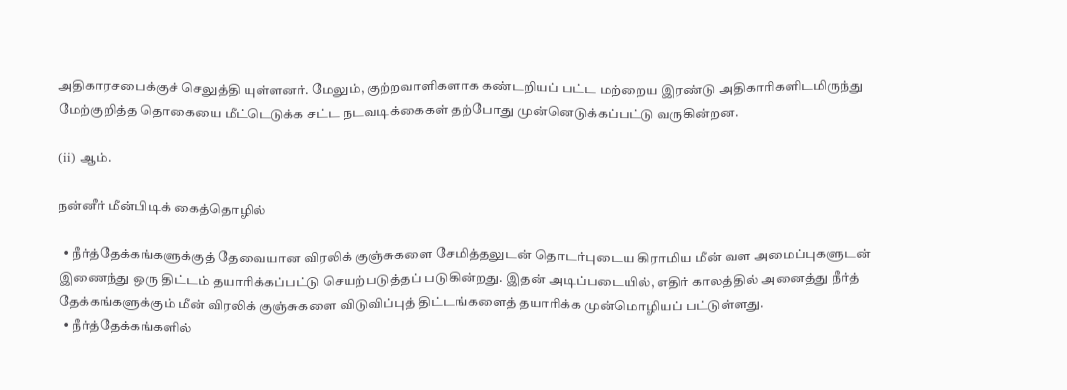அதிகாரசபைக்குச் செலுத்தி யுள்ளனர். மேலும், குற்றவாளிகளாக கண்டறியப் பட்ட மற்றைய இரண்டு அதிகாரிகளிடமிருந்து மேற்குறித்த தொகையை மீட்டெடுக்க சட்ட நடவடிக்கைகள் தற்போது முன்னெடுக்கப்பட்டு வருகின்றன.

(ii) ஆம்.

நன்னீர் மீன்பிடிக் கைத்தொழில்

  • நீர்த்தேக்கங்களுக்குத் தேவையான விரலிக் குஞ்சுகளை சேமித்தலுடன் தொடர்புடைய கிராமிய மீன் வள அமைப்புகளுடன் இணைந்து ஒரு திட்டம் தயாரிக்கப்பட்டு செயற்படுத்தப் படுகின்றது. இதன் அடிப்படையில், எதிர் காலத்தில் அனைத்து நீர்த் தேக்கங்களுக்கும் மீன் விரலிக் குஞ்சுகளை விடுவிப்புத் திட்டங்களைத் தயாரிக்க முன்மொழியப் பட்டுள்ளது.
  • நீர்த்தேக்கங்களில்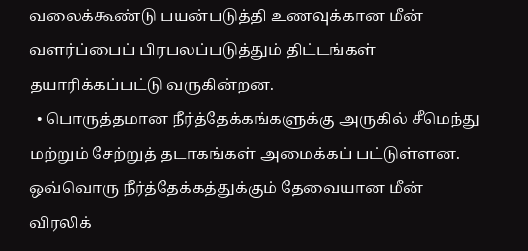வலைக்கூண்டு பயன்படுத்தி உணவுக்கான மீன் வளர்ப்பைப் பிரபலப்படுத்தும் திட்டங்கள் தயாரிக்கப்பட்டு வருகின்றன.
  • பொருத்தமான நீர்த்தேக்கங்களுக்கு அருகில் சீமெந்து மற்றும் சேற்றுத் தடாகங்கள் அமைக்கப் பட்டுள்ளன. ஒவ்வொரு நீர்த்தேக்கத்துக்கும் தேவையான மீன் விரலிக்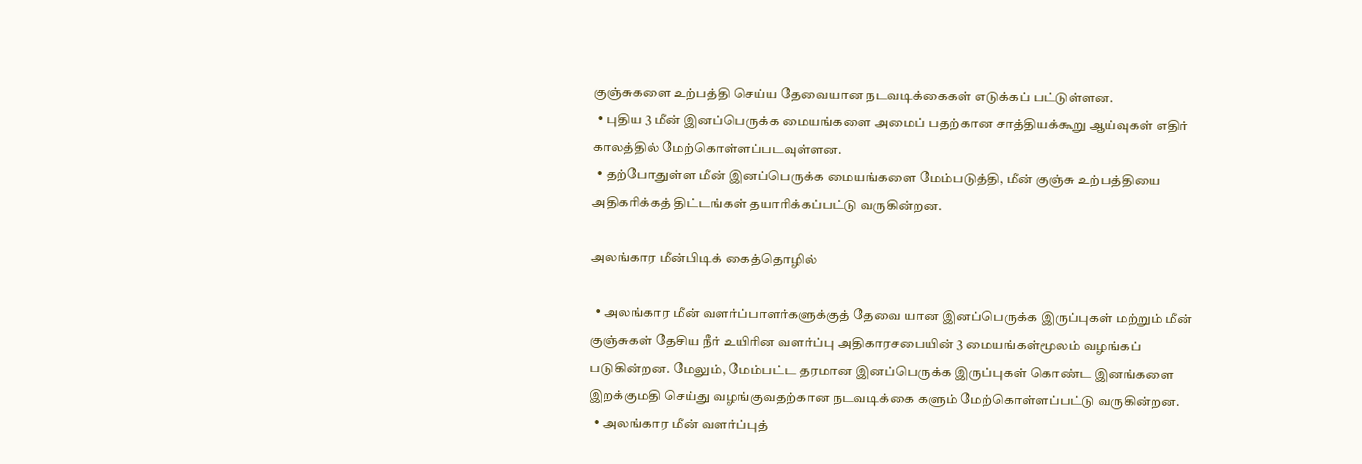குஞ்சுகளை உற்பத்தி செய்ய தேவையான நடவடிக்கைகள் எடுக்கப் பட்டுள்ளன.
  • புதிய 3 மீன் இனப்பெருக்க மையங்களை அமைப் பதற்கான சாத்தியக்கூறு ஆய்வுகள் எதிர் காலத்தில் மேற்கொள்ளப்படவுள்ளன.
  • தற்போதுள்ள மீன் இனப்பெருக்க மையங்களை மேம்படுத்தி, மீன் குஞ்சு உற்பத்தியை அதிகரிக்கத் திட்டங்கள் தயாரிக்கப்பட்டு வருகின்றன.

அலங்கார மீன்பிடிக் கைத்தொழில்

  • அலங்கார மீன் வளர்ப்பாளர்களுக்குத் தேவை யான இனப்பெருக்க இருப்புகள் மற்றும் மீன் குஞ்சுகள் தேசிய நீர் உயிரின வளர்ப்பு அதிகாரசபையின் 3 மையங்கள்மூலம் வழங்கப் படுகின்றன. மேலும், மேம்பட்ட தரமான இனப்பெருக்க இருப்புகள் கொண்ட இனங்களை இறக்குமதி செய்து வழங்குவதற்கான நடவடிக்கை களும் மேற்கொள்ளப்பட்டு வருகின்றன.
  • அலங்கார மீன் வளர்ப்புத்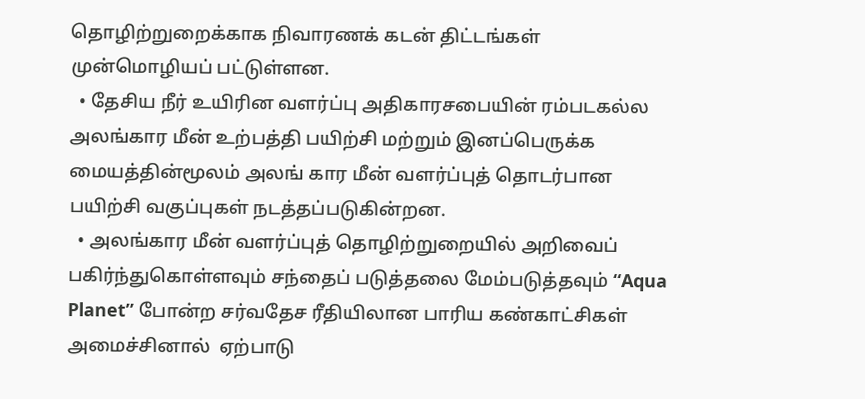தொழிற்றுறைக்காக நிவாரணக் கடன் திட்டங்கள் முன்மொழியப் பட்டுள்ளன.
  • தேசிய நீர் உயிரின வளர்ப்பு அதிகாரசபையின் ரம்படகல்ல அலங்கார மீன் உற்பத்தி பயிற்சி மற்றும் இனப்பெருக்க மையத்தின்மூலம் அலங் கார மீன் வளர்ப்புத் தொடர்பான பயிற்சி வகுப்புகள் நடத்தப்படுகின்றன.
  • அலங்கார மீன் வளர்ப்புத் தொழிற்றுறையில் அறிவைப் பகிர்ந்துகொள்ளவும் சந்தைப் படுத்தலை மேம்படுத்தவும் “Aqua Planet” போன்ற சர்வதேச ரீதியிலான பாரிய கண்காட்சிகள் அமைச்சினால்  ஏற்பாடு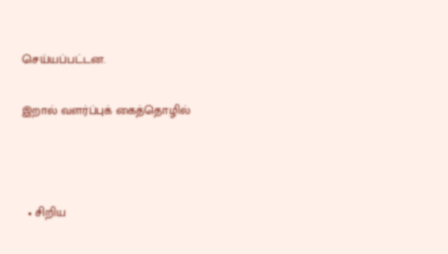செய்யப்பட்டன.

இறால் வளர்ப்புக் கைத்தொழில்



  • சிறிய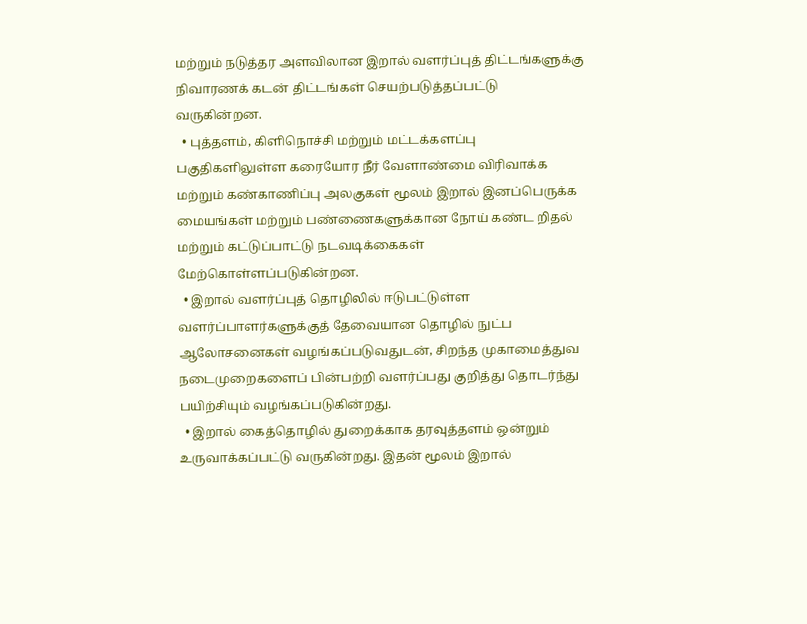மற்றும் நடுத்தர அளவிலான இறால் வளர்ப்புத் திட்டங்களுக்கு நிவாரணக் கடன் திட்டங்கள் செயற்படுத்தப்பட்டு வருகின்றன.
  • புத்தளம், கிளிநொச்சி மற்றும் மட்டக்களப்பு பகுதிகளிலுள்ள கரையோர நீர் வேளாண்மை விரிவாக்க மற்றும் கண்காணிப்பு அலகுகள் மூலம் இறால் இனப்பெருக்க மையங்கள் மற்றும் பண்ணைகளுக்கான நோய் கண்ட றிதல் மற்றும் கட்டுப்பாட்டு நடவடிக்கைகள் மேற்கொள்ளப்படுகின்றன.
  • இறால் வளர்ப்புத் தொழிலில் ஈடுபட்டுள்ள வளர்ப்பாளர்களுக்குத் தேவையான தொழில் நுட்ப ஆலோசனைகள் வழங்கப்படுவதுடன், சிறந்த முகாமைத்துவ நடைமுறைகளைப் பின்பற்றி வளர்ப்பது குறித்து தொடர்ந்து பயிற்சியும் வழங்கப்படுகின்றது.
  • இறால் கைத்தொழில் துறைக்காக தரவுத்தளம் ஒன்றும் உருவாக்கப்பட்டு வருகின்றது. இதன் மூலம் இறால்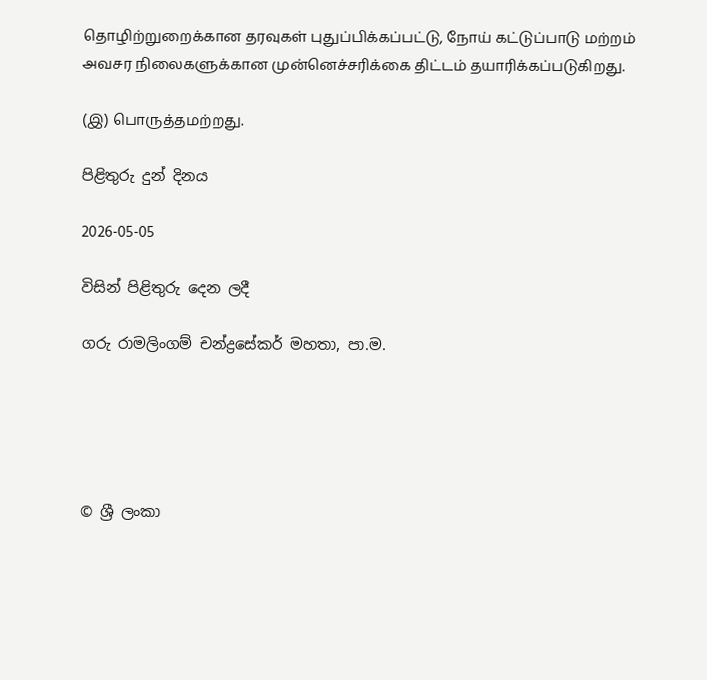தொழிற்றுறைக்கான தரவுகள் புதுப்பிக்கப்பட்டு, நோய் கட்டுப்பாடு மற்றம் அவசர நிலைகளுக்கான முன்னெச்சரிக்கை திட்டம் தயாரிக்கப்படுகிறது.

(இ) பொருத்தமற்றது.

පිළිතුරු දුන් දිනය

2026-05-05

විසින් පිළිතුරු දෙන ලදී

ගරු රාමලිංගම් චන්ද්‍රසේකර් මහතා, පා.ම.





© ශ්‍රී ලංකා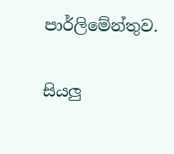පාර්ලි‌මේන්තුව.

සියලු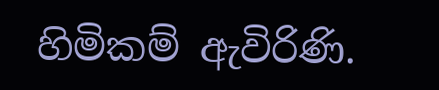හිමිකම් ඇවිරිණි.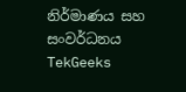නිර්මාණය සහ සංවර්ධනය  TekGeeks